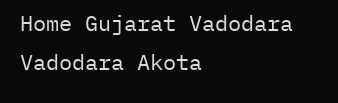Home Gujarat Vadodara Vadodara Akota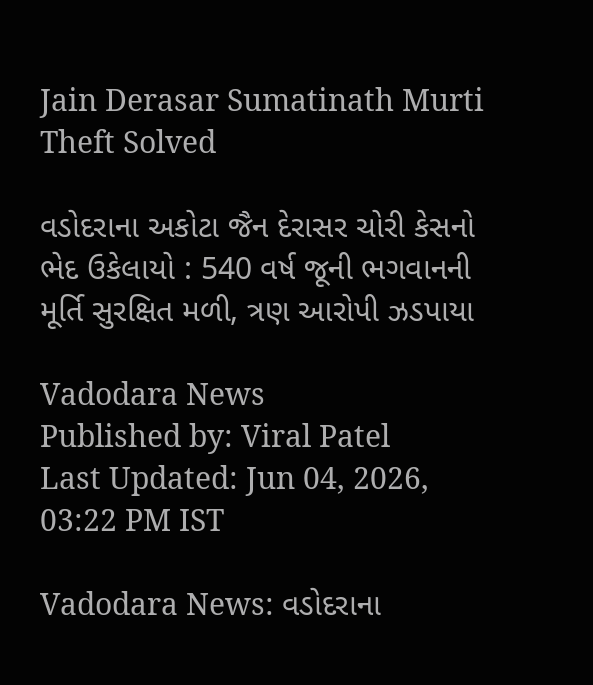Jain Derasar Sumatinath Murti Theft Solved

વડોદરાના અકોટા જૈન દેરાસર ચોરી કેસનો ભેદ ઉકેલાયો : 540 વર્ષ જૂની ભગવાનની મૂર્તિ સુરક્ષિત મળી, ત્રણ આરોપી ઝડપાયા

Vadodara News
Published by: Viral Patel
Last Updated: Jun 04, 2026, 03:22 PM IST

Vadodara News: વડોદરાના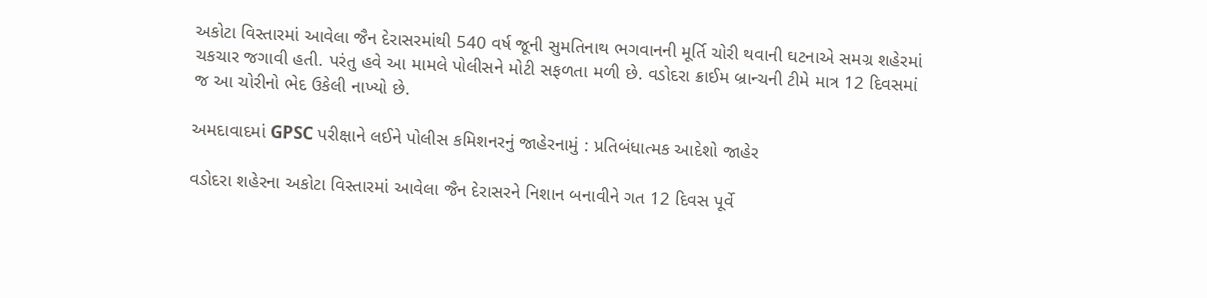અકોટા વિસ્તારમાં આવેલા જૈન દેરાસરમાંથી 540 વર્ષ જૂની સુમતિનાથ ભગવાનની મૂર્તિ ચોરી થવાની ઘટનાએ સમગ્ર શહેરમાં ચકચાર જગાવી હતી. પરંતુ હવે આ મામલે પોલીસને મોટી સફળતા મળી છે. વડોદરા ક્રાઈમ બ્રાન્ચની ટીમે માત્ર 12 દિવસમાં જ આ ચોરીનો ભેદ ઉકેલી નાખ્યો છે.

અમદાવાદમાં GPSC પરીક્ષાને લઈને પોલીસ કમિશનરનું જાહેરનામું : પ્રતિબંધાત્મક આદેશો જાહેર

વડોદરા શહેરના અકોટા વિસ્તારમાં આવેલા જૈન દેરાસરને નિશાન બનાવીને ગત 12 દિવસ પૂર્વે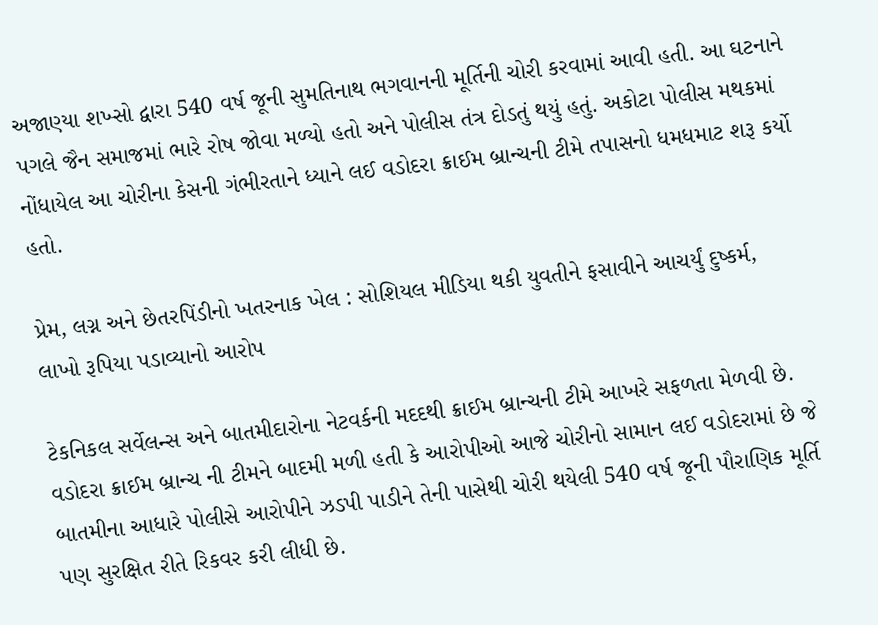અજાણ્યા શખ્સો દ્વારા 540 વર્ષ જૂની સુમતિનાથ ભગવાનની મૂર્તિની ચોરી કરવામાં આવી હતી. આ ઘટનાને પગલે જૈન સમાજમાં ભારે રોષ જોવા મળ્યો હતો અને પોલીસ તંત્ર દોડતું થયું હતું. અકોટા પોલીસ મથકમાં નોંધાયેલ આ ચોરીના કેસની ગંભીરતાને ધ્યાને લઈ વડોદરા ક્રાઈમ બ્રાન્ચની ટીમે તપાસનો ધમધમાટ શરૂ કર્યો હતો.

પ્રેમ, લગ્ન અને છેતરપિંડીનો ખતરનાક ખેલ : સોશિયલ મીડિયા થકી યુવતીને ફસાવીને આચર્યું દુષ્કર્મ, લાખો રૂપિયા પડાવ્યાનો આરોપ

ટેકનિકલ સર્વેલન્સ અને બાતમીદારોના નેટવર્કની મદદથી ક્રાઈમ બ્રાન્ચની ટીમે આખરે સફળતા મેળવી છે. વડોદરા ક્રાઈમ બ્રાન્ચ ની ટીમને બાદમી મળી હતી કે આરોપીઓ આજે ચોરીનો સામાન લઈ વડોદરામાં છે જે બાતમીના આધારે પોલીસે આરોપીને ઝડપી પાડીને તેની પાસેથી ચોરી થયેલી 540 વર્ષ જૂની પૌરાણિક મૂર્તિ પણ સુરક્ષિત રીતે રિકવર કરી લીધી છે.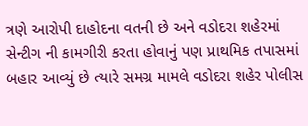ત્રણે આરોપી દાહોદના વતની છે અને વડોદરા શહેરમાં સેન્ટીગ ની કામગીરી કરતા હોવાનું પણ પ્રાથમિક તપાસમાં બહાર આવ્યું છે ત્યારે સમગ્ર મામલે વડોદરા શહેર પોલીસ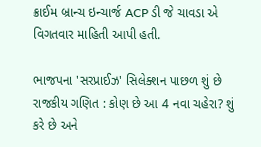ક્રાઈમ બ્રાન્ચ ઇન્ચાર્જ ACP ડી જે ચાવડા એ વિગતવાર માહિતી આપી હતી.

ભાજપના 'સરપ્રાઈઝ' સિલેક્શન પાછળ શું છે રાજકીય ગણિત : કોણ છે આ 4 નવા ચહેરા? શું કરે છે અને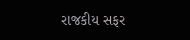રાજકીય સફર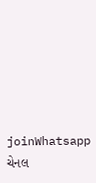joinWhatsapp ચેનલ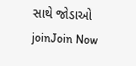સાથે જોડાઓ
joinJoin Now